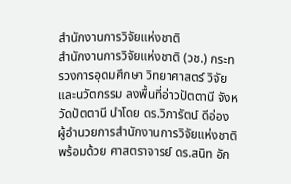สำนักงานการวิจัยแห่งชาติ
สำนักงานการวิจัยแห่งชาติ (วช.) กระทรวงการอุดมศึกษา วิทยาศาสตร์ วิจัยและนวัตกรรม ลงพื้นที่อ่าวปัตตานี จังหวัดปัตตานี นำโดย ดร.วิภารัตน์ ดีอ่อง ผู้อำนวยการสำนักงานการวิจัยแห่งชาติ พร้อมด้วย ศาสตราจารย์ ดร.สนิท อัก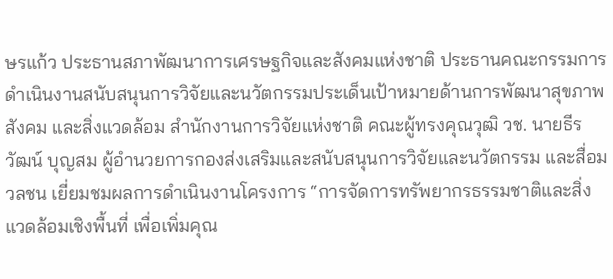ษรแก้ว ประธานสภาพัฒนาการเศรษฐกิจและสังคมแห่งชาติ ประธานคณะกรรมการดำเนินงานสนับสนุนการวิจัยและนวัตกรรมประเด็นเป้าหมายด้านการพัฒนาสุขภาพ สังคม และสิ่งแวดล้อม สำนักงานการวิจัยแห่งชาติ คณะผู้ทรงคุณวุฒิ วช. นายธีรวัฒน์ บุญสม ผู้อำนวยการกองส่งเสริมและสนับสนุนการวิจัยและนวัตกรรม และสื่อมวลชน เยี่ยมชมผลการดำเนินงานโครงการ “การจัดการทรัพยากรธรรมชาติและสิ่งแวดล้อมเชิงพื้นที่ เพื่อเพิ่มคุณ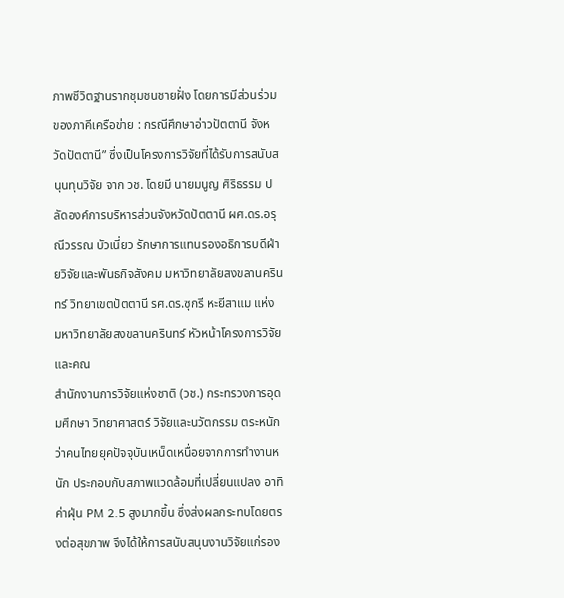ภาพชีวิตฐานรากชุมชนชายฝั่ง โดยการมีส่วนร่วมของภาคีเครือข่าย : กรณีศึกษาอ่าวปัตตานี จังหวัดปัตตานี” ซึ่งเป็นโครงการวิจัยที่ได้รับการสนับสนุนทุนวิจัย จาก วช. โดยมี นายมนูญ ศิริธรรม ปลัดองค์การบริหารส่วนจังหวัดปัตตานี ผศ.ดร.อรุณีวรรณ บัวเนี่ยว รักษาการแทนรองอธิการบดีฝ่ายวิจัยและพันธกิจสังคม มหาวิทยาลัยสงขลานครินทร์ วิทยาเขตปัตตานี รศ.ดร.ซุกรี หะยีสาแม แห่ง มหาวิทยาลัยสงขลานครินทร์ หัวหน้าโครงการวิจัย และคณ
สำนักงานการวิจัยแห่งชาติ (วช.) กระทรวงการอุดมศึกษา วิทยาศาสตร์ วิจัยและนวัตกรรม ตระหนักว่าคนไทยยุคปัจจุบันเหน็ดเหนื่อยจากการทำงานหนัก ประกอบกับสภาพแวดล้อมที่เปลี่ยนแปลง อาทิ ค่าฝุ่น PM 2.5 สูงมากขึ้น ซึ่งส่งผลกระทบโดยตรงต่อสุขภาพ จึงได้ให้การสนับสนุนงานวิจัยแก่รอง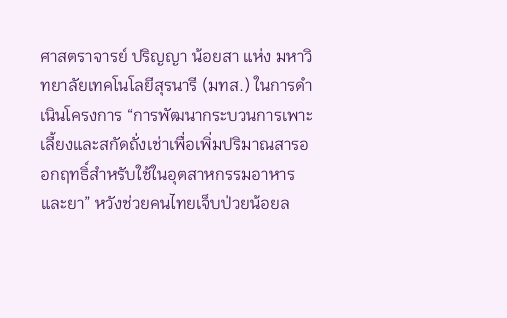ศาสตราจารย์ ปริญญา น้อยสา แห่ง มหาวิทยาลัยเทคโนโลยีสุรนารี (มทส.) ในการดำเนินโครงการ “การพัฒนากระบวนการเพาะเลี้ยงและสกัดถั่งเช่าเพื่อเพิ่มปริมาณสารออกฤทธิ์สำหรับใช้ในอุตสาหกรรมอาหารและยา” หวังช่วยคนไทยเจ็บป่วยน้อยล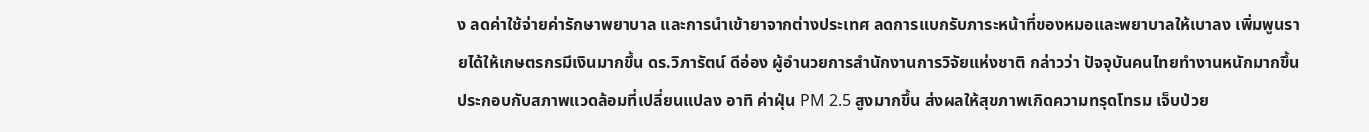ง ลดค่าใช้จ่ายค่ารักษาพยาบาล และการนำเข้ายาจากต่างประเทศ ลดการแบกรับภาระหน้าที่ของหมอและพยาบาลให้เบาลง เพิ่มพูนรายได้ให้เกษตรกรมีเงินมากขึ้น ดร.วิภารัตน์ ดีอ่อง ผู้อำนวยการสำนักงานการวิจัยแห่งชาติ กล่าวว่า ปัจจุบันคนไทยทำงานหนักมากขึ้น ประกอบกับสภาพแวดล้อมที่เปลี่ยนแปลง อาทิ ค่าฝุ่น PM 2.5 สูงมากขึ้น ส่งผลให้สุขภาพเกิดความทรุดโทรม เจ็บป่วย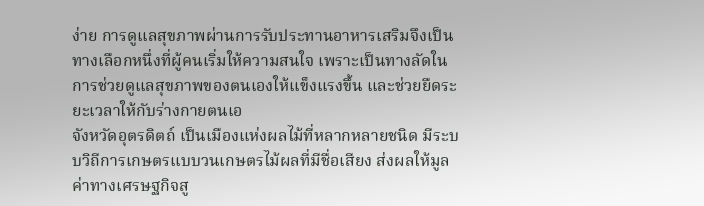ง่าย การดูแลสุขภาพผ่านการรับประทานอาหารเสริมจึงเป็นทางเลือกหนึ่งที่ผู้คนเริ่มให้ความสนใจ เพราะเป็นทางลัดในการช่วยดูแลสุขภาพของตนเองให้แข็งแรงขึ้น และช่วยยืดระยะเวลาให้กับร่างกายตนเอ
จังหวัดอุตรดิตถ์ เป็นเมืองแห่งผลไม้ที่หลากหลายชนิด มีระบบวิถีการเกษตรแบบวนเกษตรไม้ผลที่มีชื่อเสียง ส่งผลให้มูลค่าทางเศรษฐกิจสู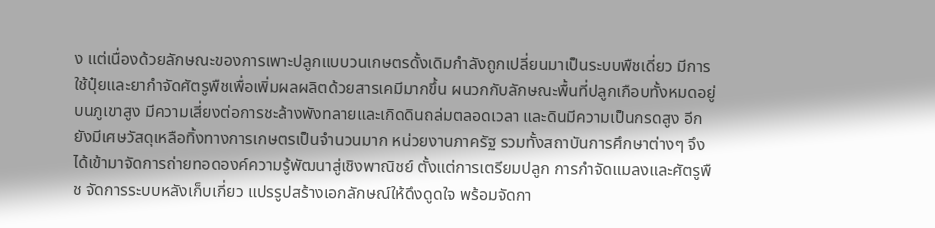ง แต่เนื่องด้วยลักษณะของการเพาะปลูกแบบวนเกษตรดั้งเดิมกำลังถูกเปลี่ยนมาเป็นระบบพืชเดี่ยว มีการใช้ปุ๋ยและยากำจัดศัตรูพืชเพื่อเพิ่มผลผลิตด้วยสารเคมีมากขึ้น ผนวกกับลักษณะพื้นที่ปลูกเกือบทั้งหมดอยู่บนภูเขาสูง มีความเสี่ยงต่อการชะล้างพังทลายและเกิดดินถล่มตลอดเวลา และดินมีความเป็นกรดสูง อีกยังมีเศษวัสดุเหลือทิ้งทางการเกษตรเป็นจำนวนมาก หน่วยงานภาครัฐ รวมทั้งสถาบันการศึกษาต่างๆ จึงได้เข้ามาจัดการถ่ายทอดองค์ความรู้พัฒนาสู่เชิงพาณิชย์ ตั้งแต่การเตรียมปลูก การกำจัดแมลงและศัตรูพืช จัดการระบบหลังเก็บเกี่ยว แปรรูปสร้างเอกลักษณ์ให้ดึงดูดใจ พร้อมจัดกา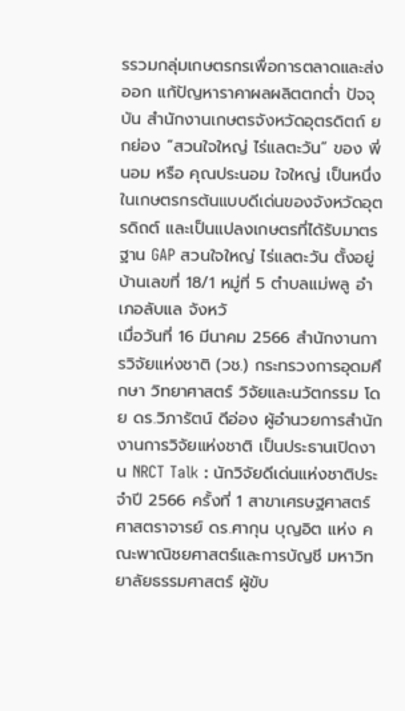รรวมกลุ่มเกษตรกรเพื่อการตลาดและส่งออก แก้ปัญหาราคาผลผลิตตกต่ำ ปัจจุบัน สำนักงานเกษตรจังหวัดอุตรดิตถ์ ยกย่อง “สวนใจใหญ่ ไร่แลตะวัน” ของ พี่นอม หรือ คุณประนอม ใจใหญ่ เป็นหนึ่งในเกษตรกรต้นแบบดีเด่นของจังหวัดอุตรดิถต์ และเป็นแปลงเกษตรที่ได้รับมาตรฐาน GAP สวนใจใหญ่ ไร่แลตะวัน ตั้งอยู่บ้านเลขที่ 18/1 หมู่ที่ 5 ตำบลแม่พลู อำเภอลับแล จังหวั
เมื่อวันที่ 16 มีนาคม 2566 สำนักงานการวิจัยแห่งชาติ (วช.) กระทรวงการอุดมศึกษา วิทยาศาสตร์ วิจัยและนวัตกรรม โดย ดร.วิภารัตน์ ดีอ่อง ผู้อำนวยการสำนักงานการวิจัยแห่งชาติ เป็นประธานเปิดงาน NRCT Talk : นักวิจัยดีเด่นแห่งชาติประจำปี 2566 ครั้งที่ 1 สาขาเศรษฐศาสตร์ ศาสตราจารย์ ดร.ศากุน บุญอิต แห่ง คณะพาณิชยศาสตร์และการบัญชี มหาวิทยาลัยธรรมศาสตร์ ผู้ขับ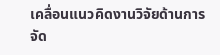เคลื่อนแนวคิดงานวิจัยด้านการจัด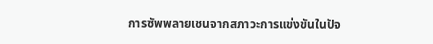การซัพพลายเชนจากสภาวะการแข่งขันในปัจ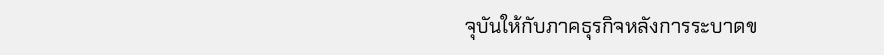จุบันให้กับภาคธุรกิจหลังการระบาดข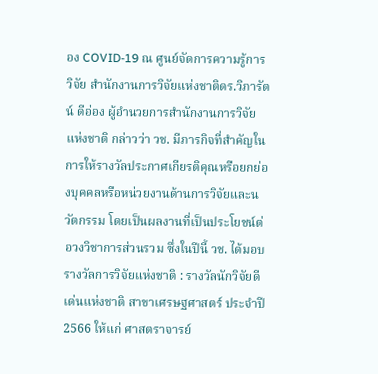อง COVID-19 ณ ศูนย์จัดการความรู้การวิจัย สำนักงานการวิจัยแห่งชาติดร.วิภารัตน์ ดีอ่อง ผู้อำนวยการสำนักงานการวิจัยแห่งชาติ กล่าวว่า วช. มีภารกิจที่สำคัญในการให้รางวัลประกาศเกียรติคุณหรือยกย่องบุคคลหรือหน่วยงานด้านการวิจัยและนวัตกรรม โดยเป็นผลงานที่เป็นประโยชน์ต่อวงวิชาการส่วนรวม ซึ่งในปีนี้ วช. ได้มอบรางวัลการวิจัยแห่งชาติ : รางวัลนักวิจัยดีเด่นแห่งชาติ สาขาเศรษฐศาสตร์ ประจำปี 2566 ให้แก่ ศาสตราจารย์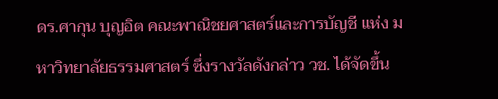ดร.ศากุน บุญอิต คณะพาณิชยศาสตร์และการบัญชี แห่ง มหาวิทยาลัยธรรมศาสตร์ ซึ่งรางวัลดังกล่าว วช. ได้จัดขึ้น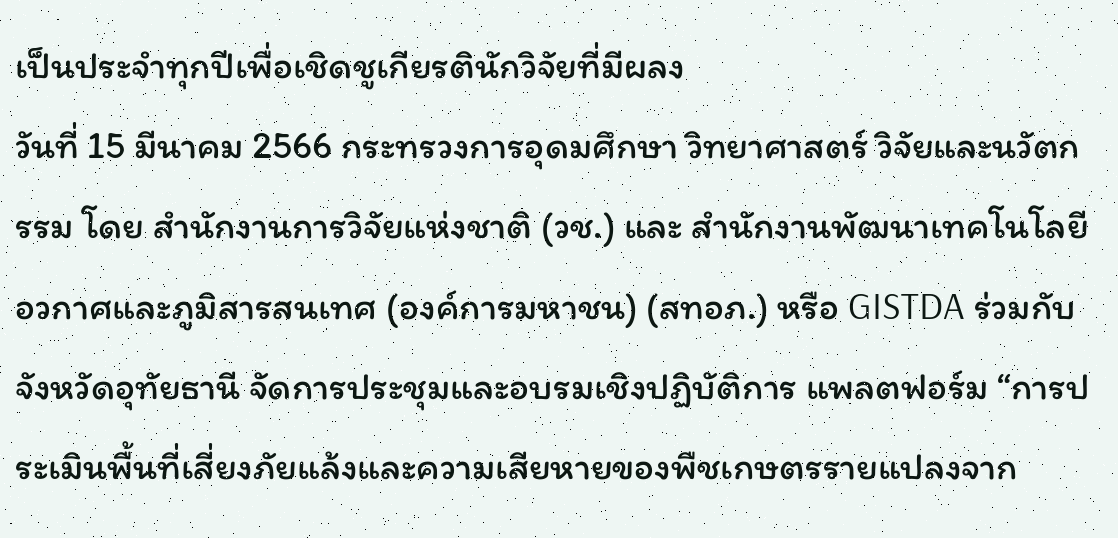เป็นประจำทุกปีเพื่อเชิดชูเกียรตินักวิจัยที่มีผลง
วันที่ 15 มีนาคม 2566 กระทรวงการอุดมศึกษา วิทยาศาสตร์ วิจัยและนวัตกรรม โดย สำนักงานการวิจัยแห่งชาติ (วช.) และ สำนักงานพัฒนาเทคโนโลยีอวกาศและภูมิสารสนเทศ (องค์การมหาชน) (สทอภ.) หรือ GISTDA ร่วมกับ จังหวัดอุทัยธานี จัดการประชุมและอบรมเชิงปฏิบัติการ แพลตฟอร์ม “การประเมินพื้นที่เสี่ยงภัยแล้งและความเสียหายของพืชเกษตรรายแปลงจาก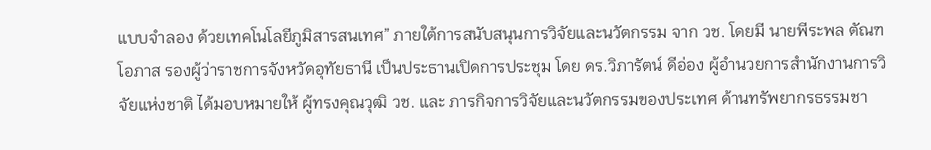แบบจำลอง ด้วยเทคโนโลยีภูมิสารสนเทศ” ภายใต้การสนับสนุนการวิจัยและนวัตกรรม จาก วช. โดยมี นายพีระพล ตัณฑโอภาส รองผู้ว่าราชการจังหวัดอุทัยธานี เป็นประธานเปิดการประชุม โดย ดร.วิภารัตน์ ดีอ่อง ผู้อำนวยการสำนักงานการวิจัยแห่งชาติ ได้มอบหมายให้ ผู้ทรงคุณวุฒิ วช. และ ภารกิจการวิจัยและนวัตกรรมของประเทศ ด้านทรัพยากรธรรมชา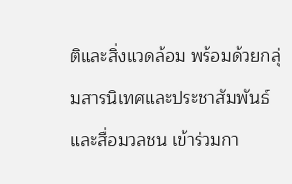ติและสิ่งแวดล้อม พร้อมด้วยกลุ่มสารนิเทศและประชาสัมพันธ์ และสื่อมวลชน เข้าร่วมกา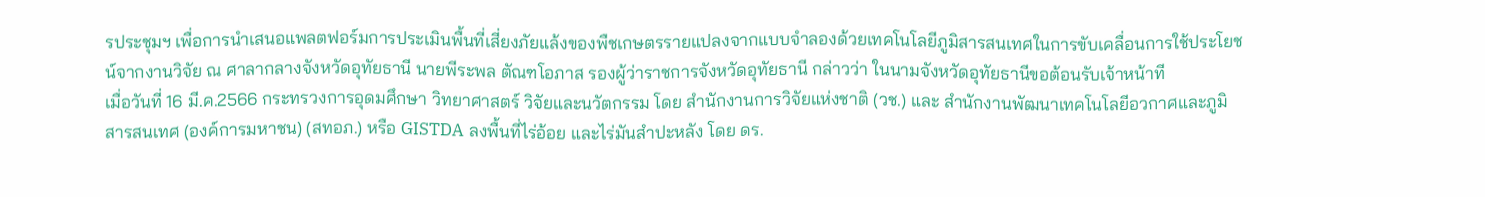รประชุมฯ เพื่อการนำเสนอแพลตฟอร์มการประเมินพื้นที่เสี่ยงภัยแล้งของพืชเกษตรรายแปลงจากแบบจำลองด้วยเทคโนโลยีภูมิสารสนเทศในการขับเคลื่อนการใช้ประโยชน์จากงานวิจัย ณ ศาลากลางจังหวัดอุทัยธานี นายพีระพล ตัณฑโอภาส รองผู้ว่าราชการจังหวัดอุทัยธานี กล่าวว่า ในนามจังหวัดอุทัยธานีขอต้อนรับเจ้าหน้าที
เมื่อวันที่ 16 มี.ค.2566 กระทรวงการอุดมศึกษา วิทยาศาสตร์ วิจัยและนวัตกรรม โดย สำนักงานการวิจัยแห่งชาติ (วช.) และ สำนักงานพัฒนาเทคโนโลยีอวกาศและภูมิสารสนเทศ (องค์การมหาชน) (สทอภ.) หรือ GISTDA ลงพื้นที่ไร่อ้อย และไร่มันสำปะหลัง โดย ดร.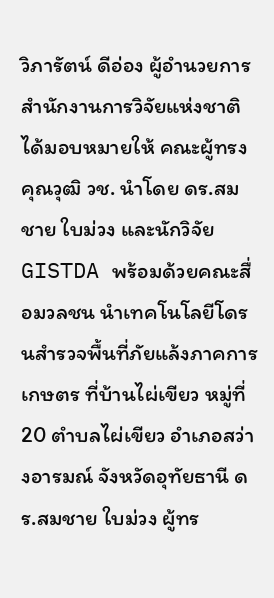วิภารัตน์ ดีอ่อง ผู้อำนวยการสำนักงานการวิจัยแห่งชาติ ได้มอบหมายให้ คณะผู้ทรงคุณวุฒิ วช. นำโดย ดร.สมชาย ใบม่วง และนักวิจัย GISTDA พร้อมด้วยคณะสื่อมวลชน นำเทคโนโลยีโดรนสำรวจพื้นที่ภัยแล้งภาคการเกษตร ที่บ้านไผ่เขียว หมู่ที่ 20 ตำบลไผ่เขียว อำเภอสว่างอารมณ์ จังหวัดอุทัยธานี ดร.สมชาย ใบม่วง ผู้ทร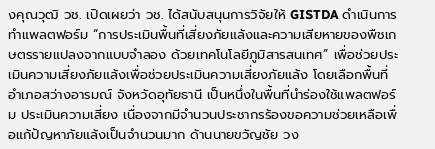งคุณวุฒิ วช. เปิดเผยว่า วช. ได้สนับสนุนการวิจัยให้ GISTDA ดำเนินการทำแพลตฟอร์ม “การประเมินพื้นที่เสี่ยงภัยแล้งและความเสียหายของพืชเกษตรรายแปลงจากแบบจำลอง ด้วยเทคโนโลยีภูมิสารสนเทศ” เพื่อช่วยประเมินความเสี่ยงภัยแล้งเพื่อช่วยประเมินความเสี่ยงภัยแล้ง โดยเลือกพื้นที่อำเภอสว่างอารมณ์ จังหวัดอุทัยธานี เป็นหนึ่งในพื้นที่นำร่องใช้แพลตฟอร์ม ประเมินความเสี่ยง เนื่องจากมีจำนวนประชากรร้องขอความช่วยเหลือเพื่อแก้ปัญหาภัยแล้งเป็นจำนวนมาก ด้านนายขวัญชัย วง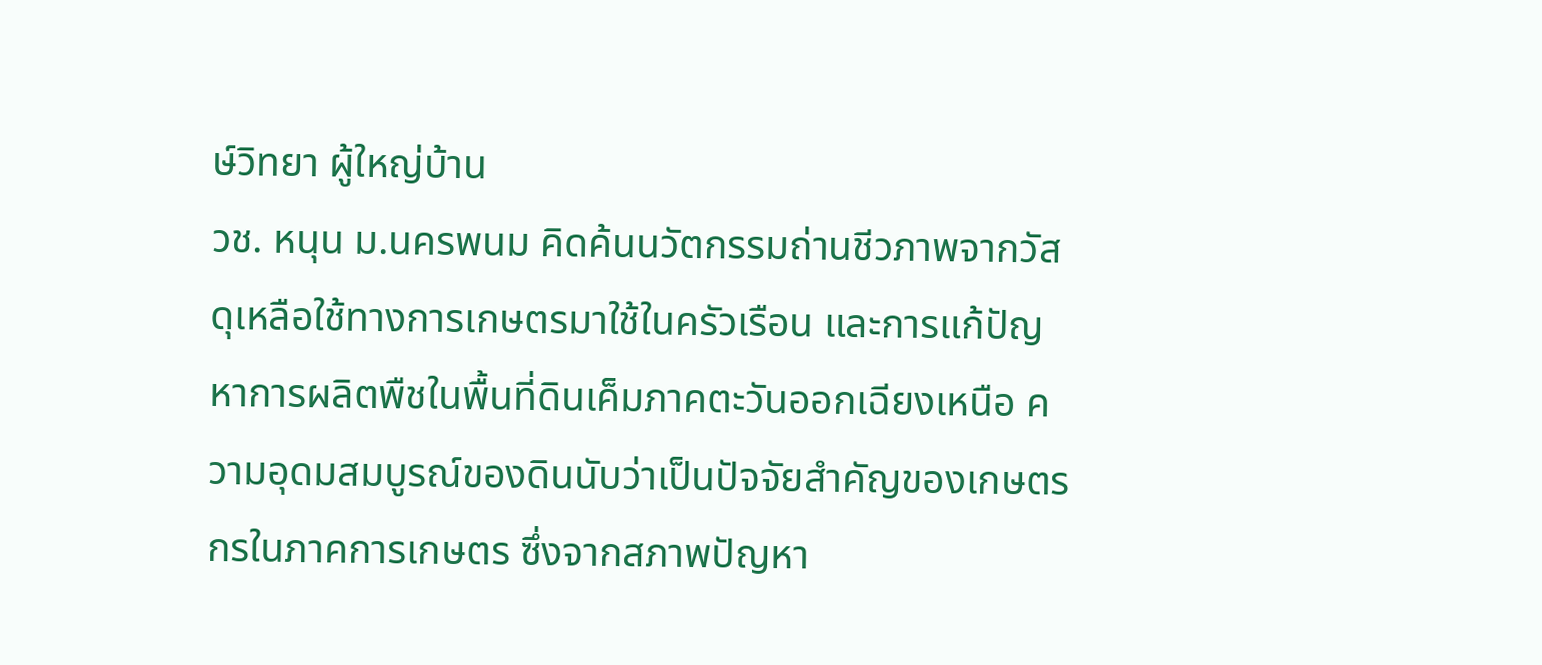ษ์วิทยา ผู้ใหญ่บ้าน
วช. หนุน ม.นครพนม คิดค้นนวัตกรรมถ่านชีวภาพจากวัสดุเหลือใช้ทางการเกษตรมาใช้ในครัวเรือน และการแก้ปัญหาการผลิตพืชในพื้นที่ดินเค็มภาคตะวันออกเฉียงเหนือ ความอุดมสมบูรณ์ของดินนับว่าเป็นปัจจัยสำคัญของเกษตรกรในภาคการเกษตร ซึ่งจากสภาพปัญหา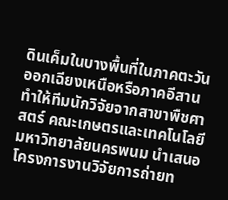ดินเค็มในบางพื้นที่ในภาคตะวันออกเฉียงเหนือหรือภาคอีสาน ทำให้ทีมนักวิจัยจากสาขาพืชศาสตร์ คณะเกษตรและเทคโนโลยี มหาวิทยาลัยนครพนม นำเสนอโครงการงานวิจัยการถ่ายท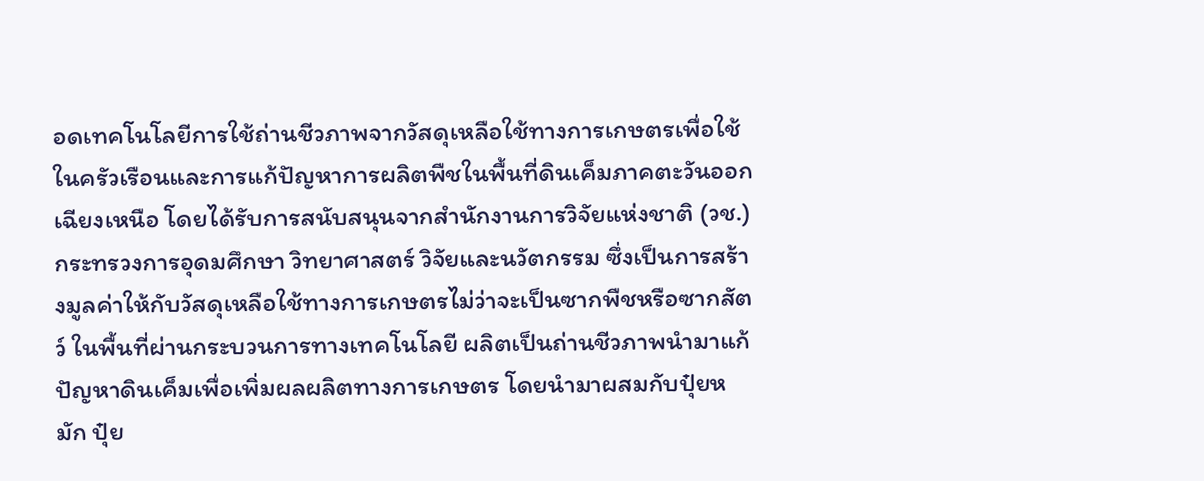อดเทคโนโลยีการใช้ถ่านชีวภาพจากวัสดุเหลือใช้ทางการเกษตรเพื่อใช้ในครัวเรือนและการแก้ปัญหาการผลิตพืชในพื้นที่ดินเค็มภาคตะวันออกเฉียงเหนือ โดยได้รับการสนับสนุนจากสำนักงานการวิจัยแห่งชาติ (วช.) กระทรวงการอุดมศึกษา วิทยาศาสตร์ วิจัยและนวัตกรรม ซึ่งเป็นการสร้างมูลค่าให้กับวัสดุเหลือใช้ทางการเกษตรไม่ว่าจะเป็นซากพืชหรือซากสัตว์ ในพื้นที่ผ่านกระบวนการทางเทคโนโลยี ผลิตเป็นถ่านชีวภาพนำมาแก้ปัญหาดินเค็มเพื่อเพิ่มผลผลิตทางการเกษตร โดยนำมาผสมกับปุ๋ยหมัก ปุ๋ย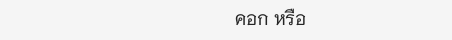คอก หรือ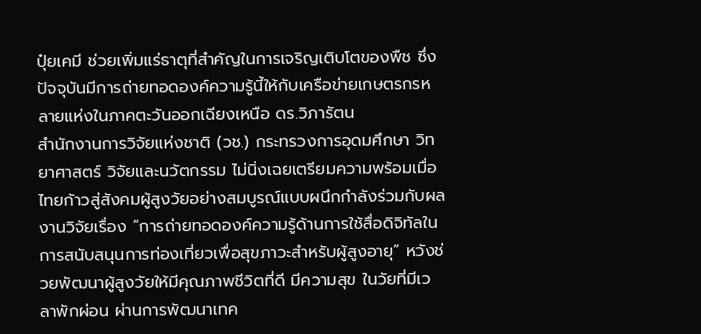ปุ๋ยเคมี ช่วยเพิ่มแร่ธาตุที่สำคัญในการเจริญเติบโตของพืช ซึ่งปัจจุบันมีการถ่ายทอดองค์ความรู้นี้ให้กับเครือข่ายเกษตรกรหลายแห่งในภาคตะวันออกเฉียงเหนือ ดร.วิภารัตน
สำนักงานการวิจัยแห่งชาติ (วช.) กระทรวงการอุดมศึกษา วิทยาศาสตร์ วิจัยและนวัตกรรม ไม่นิ่งเฉยเตรียมความพร้อมเมื่อไทยก้าวสู่สังคมผู้สูงวัยอย่างสมบูรณ์แบบผนึกกำลังร่วมกับผลงานวิจัยเรื่อง “การถ่ายทอดองค์ความรู้ด้านการใช้สื่อดิจิทัลในการสนับสนุนการท่องเที่ยวเพื่อสุขภาวะสำหรับผู้สูงอายุ” หวังช่วยพัฒนาผู้สูงวัยให้มีคุณภาพชีวิตที่ดี มีความสุข ในวัยที่มีเวลาพักผ่อน ผ่านการพัฒนาเทค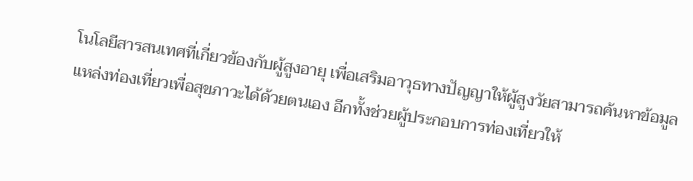โนโลยีสารสนเทศที่เกี่ยวข้องกับผู้สูงอายุ เพื่อเสริมอาวุธทางปัญญาให้ผู้สูงวัยสามารถค้นหาข้อมูลแหล่งท่องเที่ยวเพื่อสุขภาวะได้ด้วยตนเอง อีกทั้งช่วยผู้ประกอบการท่องเที่ยวให้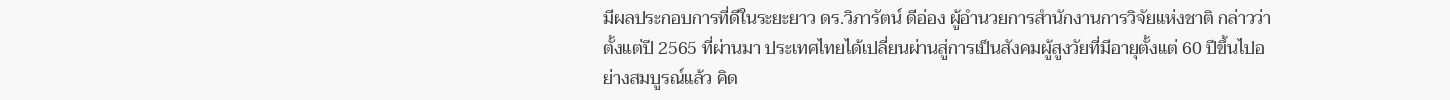มีผลประกอบการที่ดีในระยะยาว ดร.วิภารัตน์ ดีอ่อง ผู้อำนวยการสำนักงานการวิจัยแห่งชาติ กล่าวว่า ตั้งแต่ปี 2565 ที่ผ่านมา ประเทศไทยได้เปลี่ยนผ่านสู่การเป็นสังคมผู้สูงวัยที่มีอายุตั้งแต่ 60 ปีขึ้นไปอย่างสมบูรณ์แล้ว คิด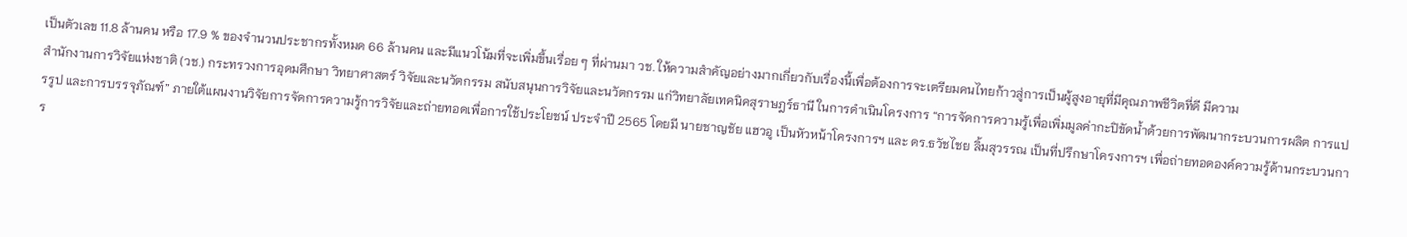เป็นตัวเลข 11.8 ล้านคน หรือ 17.9 % ของจำนวนประชากรทั้งหมด 66 ล้านคน และมีแนวโน้มที่จะเพิ่มขึ้นเรื่อย ๆ ที่ผ่านมา วช. ให้ความสำคัญอย่างมากเกี่ยวกับเรื่องนี้เพื่อต้องการจะเตรียมคนไทยก้าวสู่การเป็นผู้สูงอายุที่มีคุณภาพชีวิตที่ดี มีความ
สำนักงานการวิจัยแห่งชาติ (วช.) กระทรวงการอุดมศึกษา วิทยาศาสตร์ วิจัยและนวัตกรรม สนับสนุนการวิจัยและนวัตกรรม แก่วิทยาลัยเทคนิคสุราษฎร์ธานี ในการดำเนินโครงการ “การจัดการความรู้เพื่อเพิ่มมูลค่ากะปิขัดน้ำด้วยการพัฒนากระบวนการผลิต การแปรรูป และการบรรจุภัณฑ์” ภายใต้แผนงานวิจัยการจัดการความรู้การวิจัยและถ่ายทอดเพื่อการใช้ประโยชน์ ประจำปี 2565 โดยมี นายชาญชัย แฮวอู เป็นหัวหน้าโครงการฯ และ ดร.ธวัชไชย ลิ้มสุวรรณ เป็นที่ปรึกษาโครงการฯ เพื่อถ่ายทอดองค์ความรู้ด้านกระบวนการ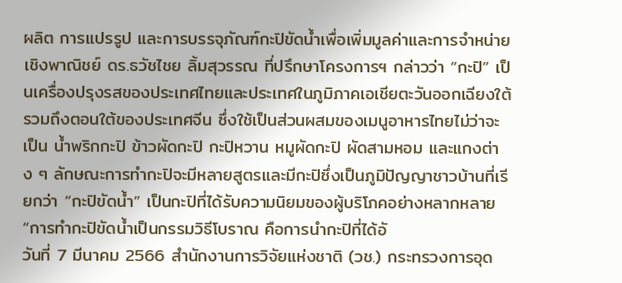ผลิต การแปรรูป และการบรรจุภัณฑ์กะปิขัดน้ำเพื่อเพิ่มมูลค่าและการจำหน่ายเชิงพาณิชย์ ดร.ธวัชไชย ลิ้มสุวรรณ ที่ปรึกษาโครงการฯ กล่าวว่า “กะปิ” เป็นเครื่องปรุงรสของประเทศไทยและประเทศในภูมิภาคเอเชียตะวันออกเฉียงใต้ รวมถึงตอนใต้ของประเทศจีน ซึ่งใช้เป็นส่วนผสมของเมนูอาหารไทยไม่ว่าจะเป็น น้ำพริกกะปิ ข้าวผัดกะปิ กะปิหวาน หมูผัดกะปิ ผัดสามหอม และแกงต่าง ๆ ลักษณะการทำกะปิจะมีหลายสูตรและมีกะปิซึ่งเป็นภูมิปัญญาชาวบ้านที่เรียกว่า “กะปิขัดน้ำ” เป็นกะปิที่ได้รับความนิยมของผู้บริโภคอย่างหลากหลาย “การทำกะปิขัดน้ำเป็นกรรมวิธีโบราณ คือการนำกะปิที่ได้อั
วันที่ 7 มีนาคม 2566 สำนักงานการวิจัยแห่งชาติ (วช.) กระทรวงการอุด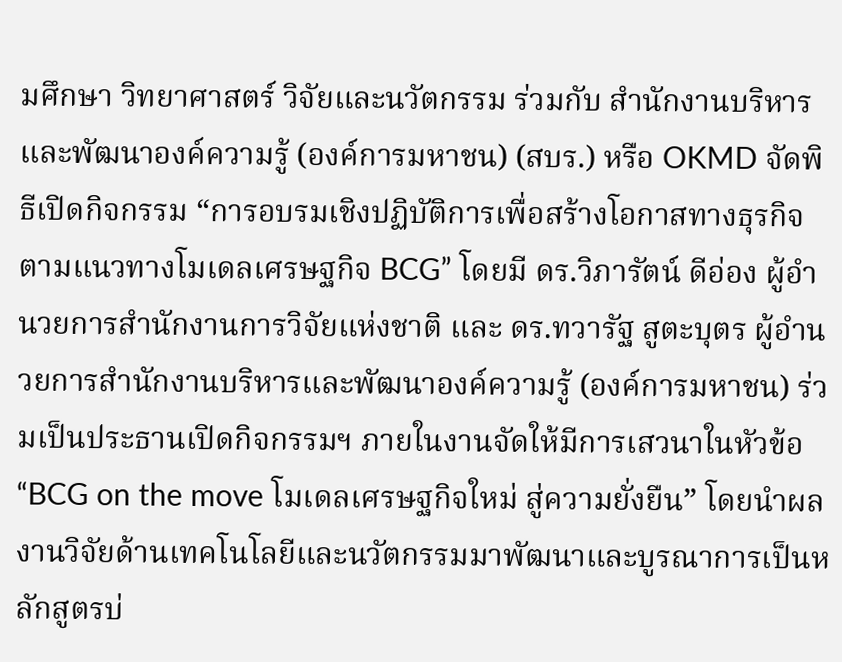มศึกษา วิทยาศาสตร์ วิจัยและนวัตกรรม ร่วมกับ สำนักงานบริหารและพัฒนาองค์ความรู้ (องค์การมหาชน) (สบร.) หรือ OKMD จัดพิธีเปิดกิจกรรม “การอบรมเชิงปฏิบัติการเพื่อสร้างโอกาสทางธุรกิจตามแนวทางโมเดลเศรษฐกิจ BCG” โดยมี ดร.วิภารัตน์ ดีอ่อง ผู้อำนวยการสำนักงานการวิจัยแห่งชาติ และ ดร.ทวารัฐ สูตะบุตร ผู้อำนวยการสำนักงานบริหารและพัฒนาองค์ความรู้ (องค์การมหาชน) ร่วมเป็นประธานเปิดกิจกรรมฯ ภายในงานจัดให้มีการเสวนาในหัวข้อ “BCG on the move โมเดลเศรษฐกิจใหม่ สู่ความยั่งยืน” โดยนำผลงานวิจัยด้านเทคโนโลยีและนวัตกรรมมาพัฒนาและบูรณาการเป็นหลักสูตรบ่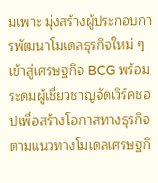มเพาะ มุ่งสร้างผู้ประกอบการพัฒนาโมเดลธุรกิจใหม่ ๆ เข้าสู่เศรษฐกิจ BCG พร้อมระดมผู้เชี่ยวชาญจัดเวิร์คชอปเพื่อสร้างโอกาสทางธุรกิจตามแนวทางโมเดลเศรษฐกิ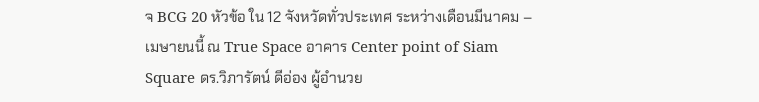จ BCG 20 หัวข้อ ใน 12 จังหวัดทั่วประเทศ ระหว่างเดือนมีนาคม – เมษายนนี้ ณ True Space อาคาร Center point of Siam Square ดร.วิภารัตน์ ดีอ่อง ผู้อำนวย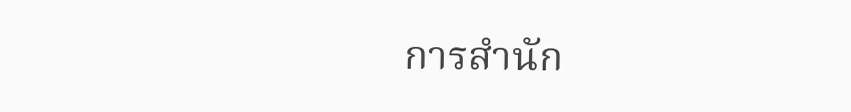การสำนัก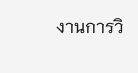งานการวิ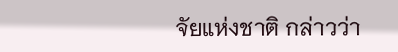จัยแห่งชาติ กล่าวว่า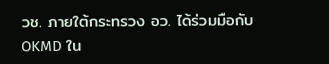วช. ภายใต้กระทรวง อว. ได้ร่วมมือกับ OKMD ใน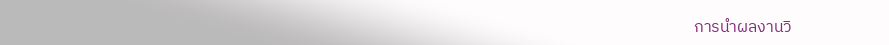การนำผลงานวิ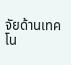จัยด้านเทคโน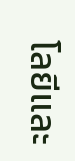โลยีและ